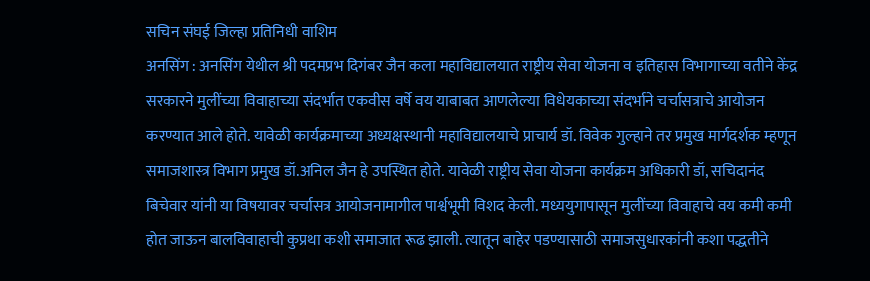सचिन संघई जिल्हा प्रतिनिधी वाशिम
अनसिंग : अनसिंग येथील श्री पदमप्रभ दिगंबर जैन कला महाविद्यालयात राष्ट्रीय सेवा योजना व इतिहास विभागाच्या वतीने केंद्र सरकारने मुलींच्या विवाहाच्या संदर्भात एकवीस वर्षे वय याबाबत आणलेल्या विधेयकाच्या संदर्भाने चर्चासत्राचे आयोजन करण्यात आले होते. यावेळी कार्यक्रमाच्या अध्यक्षस्थानी महाविद्यालयाचे प्राचार्य डॉ. विवेक गुल्हाने तर प्रमुख मार्गदर्शक म्हणून समाजशास्त्र विभाग प्रमुख डॉ.अनिल जैन हे उपस्थित होते. यावेळी राष्ट्रीय सेवा योजना कार्यक्रम अधिकारी डॉ, सचिदानंद बिचेवार यांनी या विषयावर चर्चासत्र आयोजनामागील पार्श्वभूमी विशद केली. मध्ययुगापासून मुलींच्या विवाहाचे वय कमी कमी होत जाऊन बालविवाहाची कुप्रथा कशी समाजात रूढ झाली. त्यातून बाहेर पडण्यासाठी समाजसुधारकांनी कशा पद्धतीने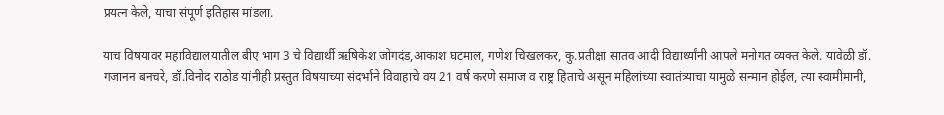प्रयत्न केले, याचा संपूर्ण इतिहास मांडला.

याच विषयावर महाविद्यालयातील बीए भाग 3 चे विद्यार्थी ऋषिकेश जोगदंड,आकाश घटमाल, गणेश चिखलकर, कु.प्रतीक्षा सातव आदी विद्यार्थ्यांनी आपले मनोगत व्यक्त केले. यावेळी डॉ. गजानन बनचरे, डॉ.विनोद राठोड यांनीही प्रस्तुत विषयाच्या संदर्भाने विवाहाचे वय 21 वर्ष करणे समाज व राष्ट्र हिताचे असून महिलांच्या स्वातंत्र्याचा यामुळे सन्मान होईल, त्या स्वामीमानी,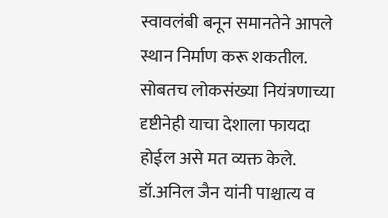स्वावलंबी बनून समानतेने आपले स्थान निर्माण करू शकतील. सोबतच लोकसंख्या नियंत्रणाच्या दृष्टीनेही याचा देशाला फायदा होईल असे मत व्यक्त केले. डॉ.अनिल जैन यांनी पाश्चात्य व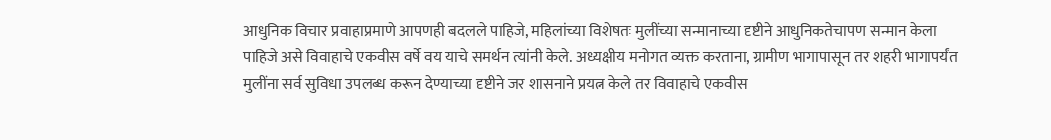आधुनिक विचार प्रवाहाप्रमाणे आपणही बदलले पाहिजे, महिलांच्या विशेषतः मुलींच्या सन्मानाच्या दृष्टीने आधुनिकतेचापण सन्मान केला पाहिजे असे विवाहाचे एकवीस वर्षे वय याचे समर्थन त्यांनी केले. अध्यक्षीय मनोगत व्यक्त करताना, ग्रामीण भागापासून तर शहरी भागापर्यंत मुलींना सर्व सुविधा उपलब्ध करून देण्याच्या दृष्टीने जर शासनाने प्रयत्न केले तर विवाहाचे एकवीस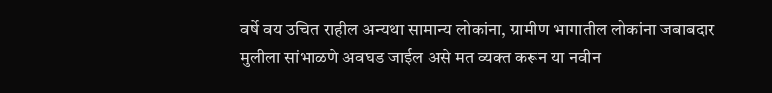वर्षे वय उचित राहील अन्यथा सामान्य लोकांना, ग्रामीण भागातील लोकांना जबाबदार मुलीला सांभाळणे अवघड जाईल असे मत व्यक्त करून या नवीन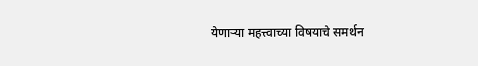येणाऱ्या महत्त्वाच्या विषयाचे समर्थन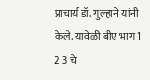प्राचार्य डॉ. गुल्हाने यांनी केले. यावेळी बीए भाग 1 2 3 चे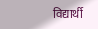विद्यार्थी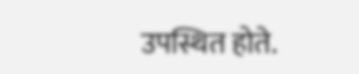उपस्थित होते.